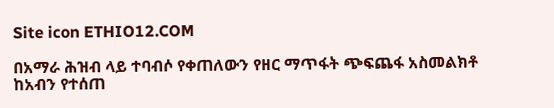Site icon ETHIO12.COM

በአማራ ሕዝብ ላይ ተባብሶ የቀጠለውን የዘር ማጥፋት ጭፍጨፋ አስመልክቶ ከአብን የተሰጠ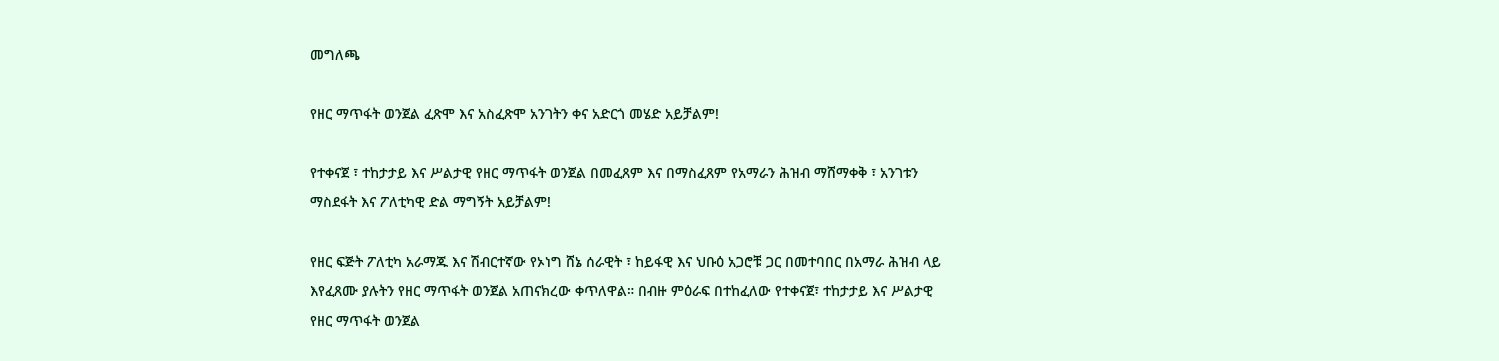መግለጫ

የዘር ማጥፋት ወንጀል ፈጽሞ እና አስፈጽሞ አንገትን ቀና አድርጎ መሄድ አይቻልም!

የተቀናጀ ፣ ተከታታይ እና ሥልታዊ የዘር ማጥፋት ወንጀል በመፈጸም እና በማስፈጸም የአማራን ሕዝብ ማሸማቀቅ ፣ አንገቱን ማስደፋት እና ፖለቲካዊ ድል ማግኝት አይቻልም!

የዘር ፍጅት ፖለቲካ አራማጁ እና ሽብርተኛው የኦነግ ሸኔ ሰራዊት ፣ ከይፋዊ እና ህቡዕ አጋሮቹ ጋር በመተባበር በአማራ ሕዝብ ላይ እየፈጸሙ ያሉትን የዘር ማጥፋት ወንጀል አጠናክረው ቀጥለዋል። በብዙ ምዕራፍ በተከፈለው የተቀናጀ፣ ተከታታይ እና ሥልታዊ የዘር ማጥፋት ወንጀል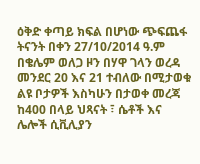ዕቅድ ቀጣይ ክፍል በሆነው ጭፍጨፋ ትናንት በቀን 27/10/2014 ዓ.ም በቄሌም ወለጋ ዞን በሃዋ ገላን ወረዳ መንደር 20 እና 21 ተብለው በሚታወቁ ልዩ ቦታዎች እስካሁን በታወቀ መረጃ ከ400 በላይ ህጻናት ፣ ሴቶች እና ሌሎች ሲቪሊያን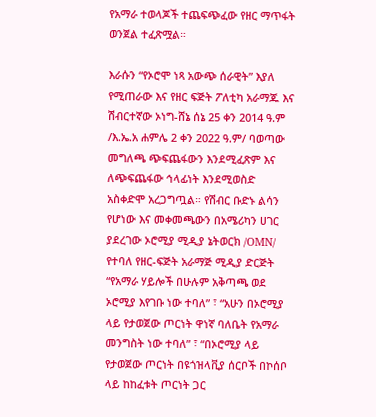የአማራ ተወላጆች ተጨፍጭፈው የዘር ማጥፋት ወንጀል ተፈጽሟል።

እራሱን “የኦሮሞ ነጻ አውጭ ሰራዊት” እያለ የሚጠራው እና የዘር ፍጅት ፖለቲካ አራማጁ እና ሽብርተኛው ኦነግ-ሸኔ ሰኔ 25 ቀን 2014 ዓ.ም /እ.ኤ.አ ሐምሌ 2 ቀን 2022 ዓ.ም/ ባወጣው መግለጫ ጭፍጨፋውን እንደሚፈጽም እና ለጭፍጨፋው ኅላፊነት እንደሚወስድ አስቀድሞ አረጋግጧል። የሽብር ቡድኑ ልሳን የሆነው እና መቀመጫውን በአሜሪካን ሀገር ያደረገው ኦሮሚያ ሚዲያ ኔትወርክ /OMN/ የተባለ የዘር-ፍጅት አራማጅ ሚዲያ ድርጅት “የአማራ ሃይሎች በሁሉም አቅጣጫ ወደ ኦሮሚያ እየገቡ ነው ተባለ” ፣ “አሁን በኦሮሚያ ላይ የታወጀው ጦርነት ዋነኛ ባለቤት የአማራ መንግስት ነው ተባለ” ፣ “በኦሮሚያ ላይ የታወጀው ጦርነት በዩጎዝላቪያ ሰርቦች በኮሰቦ ላይ ከከፈቱት ጦርነት ጋር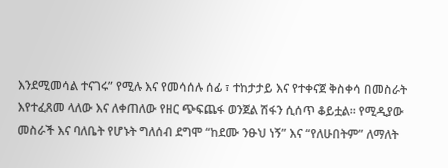እንደሚመሳል ተናገሩ” የሚሉ እና የመሳሰሉ ሰፊ ፣ ተከታታይ እና የተቀናጀ ቅስቀሳ በመስራት እየተፈጸመ ላለው እና ለቀጠለው የዘር ጭፍጨፋ ወንጀል ሽፋን ሲሰጥ ቆይቷል። የሚዲያው መስራች እና ባለቤት የሆኑት ግለሰብ ደግሞ “ከደሙ ንፁህ ነኝ” እና “የለሁበትም” ለማለት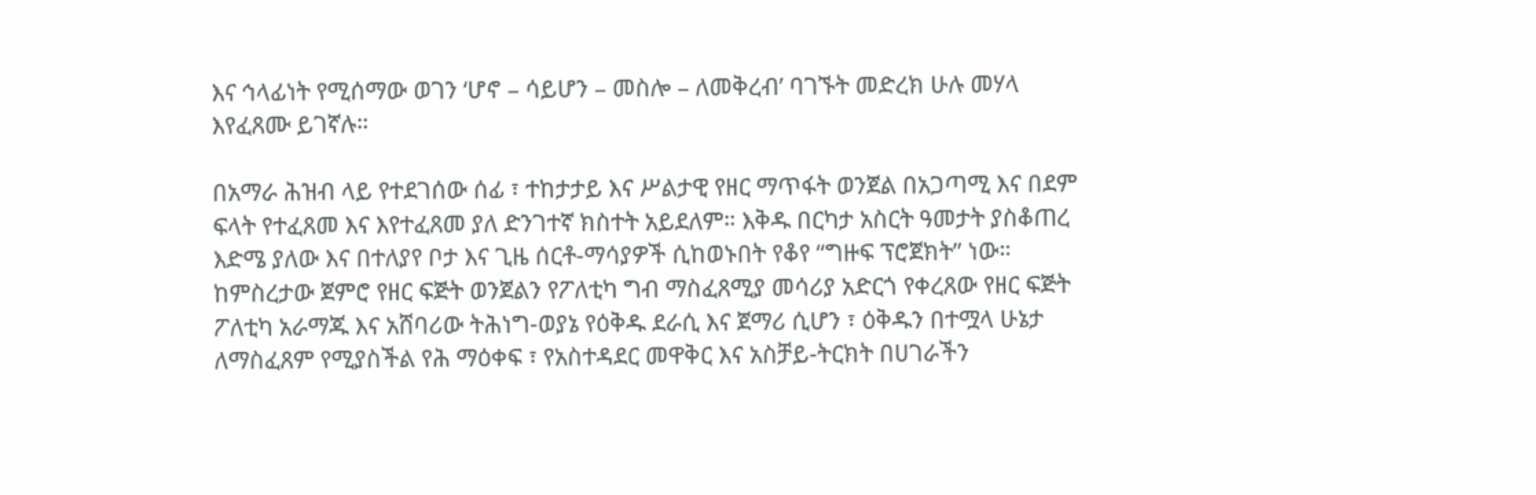እና ኅላፊነት የሚሰማው ወገን ‘ሆኖ – ሳይሆን – መስሎ – ለመቅረብ’ ባገኙት መድረክ ሁሉ መሃላ እየፈጸሙ ይገኛሉ።

በአማራ ሕዝብ ላይ የተደገሰው ሰፊ ፣ ተከታታይ እና ሥልታዊ የዘር ማጥፋት ወንጀል በአጋጣሚ እና በደም ፍላት የተፈጸመ እና እየተፈጸመ ያለ ድንገተኛ ክስተት አይደለም። እቅዱ በርካታ አስርት ዓመታት ያስቆጠረ እድሜ ያለው እና በተለያየ ቦታ እና ጊዜ ሰርቶ-ማሳያዎች ሲከወኑበት የቆየ “ግዙፍ ፕሮጀክት” ነው። ከምስረታው ጀምሮ የዘር ፍጅት ወንጀልን የፖለቲካ ግብ ማስፈጸሚያ መሳሪያ አድርጎ የቀረጸው የዘር ፍጅት ፖለቲካ አራማጁ እና አሸባሪው ትሕነግ-ወያኔ የዕቅዱ ደራሲ እና ጀማሪ ሲሆን ፣ ዕቅዱን በተሟላ ሁኔታ ለማስፈጸም የሚያስችል የሕ ማዕቀፍ ፣ የአስተዳደር መዋቅር እና አስቻይ-ትርክት በሀገራችን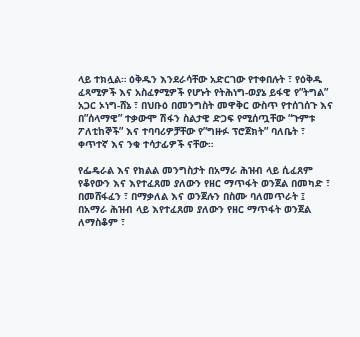ላይ ተክሏል። ዕቅዱን እንደራሳቸው አድርገው የተቀበሉት ፣ የዕቅዱ ፈጻሚዎች እና አስፈፃሚዎች የሆኑት የትሕነግ-ወያኔ ይፋዊ የ”ትግል” አጋር ኦነግ-ሸኔ ፣ በህቡዕ በመንግስት መዋቅር ውስጥ የተሰገሰጉ እና በ”ሰላማዊ” ተቃውሞ ሽፋን ስልታዊ ድጋፍ የሚሰጧቸው “ጉምቱ ፖለቲከኞች” እና ተባባሪዎቻቸው የ”ግዙፉ ፕሮጀክት” ባለቤት ፣ ቀጥተኛ እና ንቁ ተሳታፊዎች ናቸው።

የፌዴራል እና የክልል መንግስታት በአማራ ሕዝብ ላይ ሲፈጸም የቆየውን እና እየተፈጸመ ያለውን የዘር ማጥፋት ወንጀል በመካድ ፣ በመሸፋፈን ፣ በማቃለል እና ወንጀሉን በስሙ ባለመጥራት ፤ በአማራ ሕዝብ ላይ እየተፈጸመ ያለውን የዘር ማጥፋት ወንጀል ለማስቆም ፣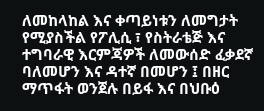ለመከላከል እና ቀጣይነቱን ለመግታት የሚያስችል የፖሊሲ ፣ የስትራቴጅ እና ተግባራዊ እርምጃዎች ለመውሰድ ፈቃደኛ ባለመሆን እና ዳተኛ በመሆን ፤ በዘር ማጥፋት ወንጀሉ በይፋ እና በህቡዕ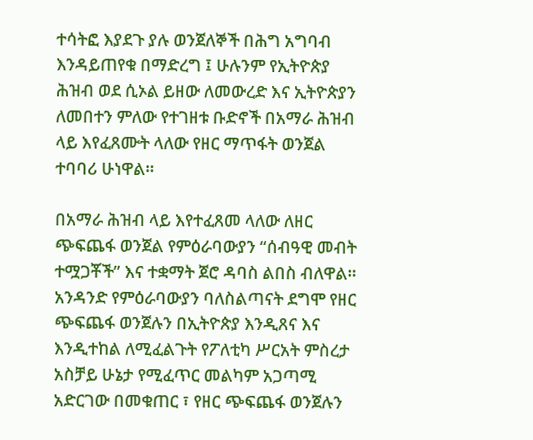ተሳትፎ እያደጉ ያሉ ወንጀለኞች በሕግ አግባብ እንዳይጠየቁ በማድረግ ፤ ሁሉንም የኢትዮጵያ ሕዝብ ወደ ሲኦል ይዘው ለመውረድ እና ኢትዮጵያን ለመበተን ምለው የተገዘቱ ቡድኖች በአማራ ሕዝብ ላይ እየፈጸሙት ላለው የዘር ማጥፋት ወንጀል ተባባሪ ሁነዋል።

በአማራ ሕዝብ ላይ እየተፈጸመ ላለው ለዘር ጭፍጨፋ ወንጀል የምዕራባውያን “ሰብዓዊ መብት ተሟጋቾች” እና ተቋማት ጀሮ ዳባስ ልበስ ብለዋል። አንዳንድ የምዕራባውያን ባለስልጣናት ደግሞ የዘር ጭፍጨፋ ወንጀሉን በኢትዮጵያ እንዲጸና እና እንዲተከል ለሚፈልጉት የፖለቲካ ሥርአት ምስረታ አስቻይ ሁኔታ የሚፈጥር መልካም አጋጣሚ አድርገው በመቁጠር ፣ የዘር ጭፍጨፋ ወንጀሉን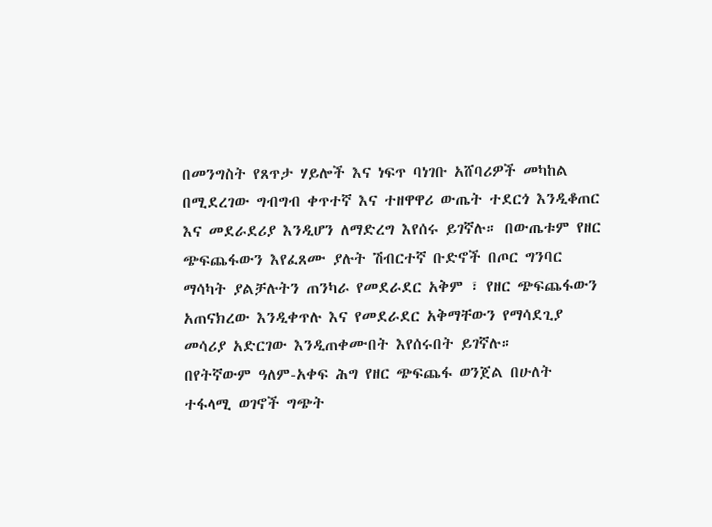በመንግስት የጸጥታ ሃይሎች እና ነፍጥ ባነገቡ አሸባሪዎች መካከል በሚደረገው ግብግብ ቀጥተኛ እና ተዘዋዋሪ ውጤት ተደርጎ እንዲቆጠር እና መደራደሪያ እንዲሆን ለማድረግ እየሰሩ ይገኛሉ። በውጤቱም የዘር ጭፍጨፋውን እየፈጸሙ ያሉት ሽብርተኛ ቡድኖች በጦር ግንባር ማሳካት ያልቻሉትን ጠንካራ የመደራደር አቅም ፣ የዘር ጭፍጨፋውን አጠናክረው እንዲቀጥሉ እና የመደራደር አቅማቸውን የማሳደጊያ መሳሪያ አድርገው እንዲጠቀሙበት እየሰሩበት ይገኛሉ።
በየትኛውም ዓለም-አቀፍ ሕግ የዘር ጭፍጨፋ ወንጀል በሁለት ተፋላሚ ወገኖች ግጭት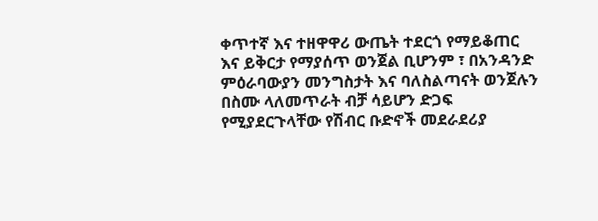ቀጥተኛ እና ተዘዋዋሪ ውጤት ተደርጎ የማይቆጠር እና ይቅርታ የማያሰጥ ወንጀል ቢሆንም ፣ በአንዳንድ ምዕራባውያን መንግስታት እና ባለስልጣናት ወንጀሉን በስሙ ላለመጥራት ብቻ ሳይሆን ድጋፍ የሚያደርጉላቸው የሽብር ቡድኖች መደራደሪያ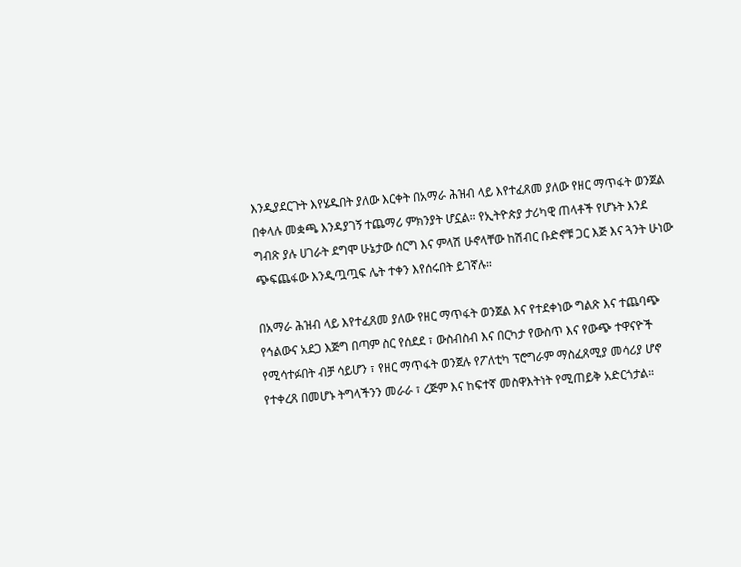እንዲያደርጉት እየሄዱበት ያለው እርቀት በአማራ ሕዝብ ላይ እየተፈጸመ ያለው የዘር ማጥፋት ወንጀል በቀላሉ መቋጫ እንዳያገኝ ተጨማሪ ምክንያት ሆኗል። የኢትዮጵያ ታሪካዊ ጠላቶች የሆኑት እንደ ግብጽ ያሉ ሀገራት ደግሞ ሁኔታው ሰርግ እና ምላሽ ሁኖላቸው ከሽብር ቡድኖቹ ጋር እጅ እና ጓንት ሁነው ጭፍጨፋው እንዲጧጧፍ ሌት ተቀን እየሰሩበት ይገኛሉ።

በአማራ ሕዝብ ላይ እየተፈጸመ ያለው የዘር ማጥፋት ወንጀል እና የተደቀነው ግልጽ እና ተጨባጭ የኅልውና አደጋ እጅግ በጣም ስር የሰደደ ፣ ውስብስብ እና በርካታ የውስጥ እና የውጭ ተዋናዮች የሚሳተፉበት ብቻ ሳይሆን ፣ የዘር ማጥፋት ወንጀሉ የፖለቲካ ፕሮግራም ማስፈጸሚያ መሳሪያ ሆኖ የተቀረጸ በመሆኑ ትግላችንን መራራ ፣ ረጅም እና ከፍተኛ መስዋእትነት የሚጠይቅ አድርጎታል።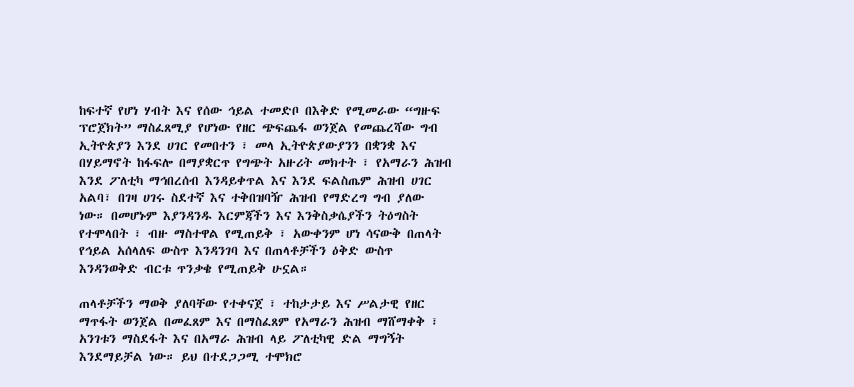ከፍተኛ የሆነ ሃብት እና የሰው ኅይል ተመድቦ በእቅድ የሚመራው “ግዙፍ ፕሮጀክት” ማስፈጸሚያ የሆነው የዘር ጭፍጨፋ ወንጀል የመጨረሻው ግብ ኢትዮጵያን እንደ ሀገር የመበተን ፣ መላ ኢትዮጵያውያንን በቋንቋ እና በሃይማኖት ከፋፍሎ በማያቋርጥ የግጭት አዙሪት መክተት ፣ የአማራን ሕዝብ እንደ ፖለቲካ ማኅበረሰብ እንዳይቀጥል እና እንደ ፍልስጤም ሕዝብ ሀገር አልባ፣ በገዛ ሀገሩ ስደተኛ እና ተቅበዝባዥ ሕዝብ የማድረግ ግብ ያለው ነው። በመሆኑም እያንዳንዱ እርምጃችን እና እንቅስቃሴያችን ትዕግስት የተሞላበት ፣ ብዙ ማስተዋል የሚጠይቅ ፣ አውቀንም ሆነ ሳናውቅ በጠላት የኅይል አሰላለፍ ውስጥ እንዳንገባ እና በጠላቶቻችን ዕቅድ ውስጥ እንዳንወቅድ ብርቱ ጥንቃቄ የሚጠይቅ ሁኗል።

ጠላቶቻችን ማወቅ ያለባቸው የተቀናጀ ፣ ተከታታይ እና ሥልታዊ የዘር ማጥፋት ወንጀል በመፈጸም እና በማስፈጸም የአማራን ሕዝብ ማሸማቀቅ ፣ አንገቱን ማስደፋት እና በአማራ ሕዝብ ላይ ፖለቲካዊ ድል ማግኝት እንደማይቻል ነው። ይህ በተደጋጋሚ ተሞክሮ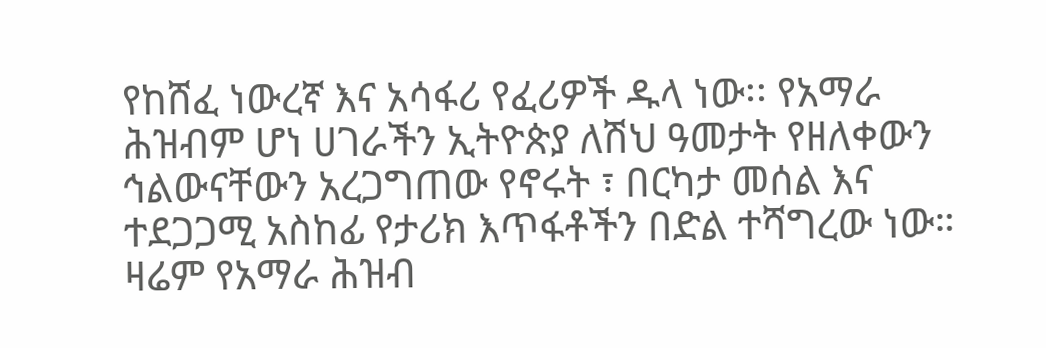የከሸፈ ነውረኛ እና አሳፋሪ የፈሪዎች ዱላ ነው፡፡ የአማራ ሕዝብም ሆነ ሀገራችን ኢትዮጵያ ለሽህ ዓመታት የዘለቀውን ኅልውናቸውን አረጋግጠው የኖሩት ፣ በርካታ መሰል እና ተደጋጋሚ አስከፊ የታሪክ እጥፋቶችን በድል ተሻግረው ነው። ዛሬም የአማራ ሕዝብ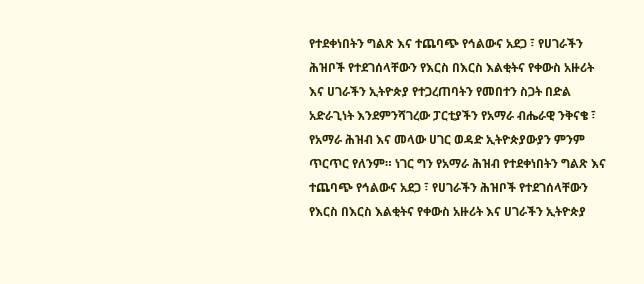የተደቀነበትን ግልጽ እና ተጨባጭ የኅልውና አደጋ ፣ የሀገራችን ሕዝቦች የተደገሰላቸውን የእርስ በእርስ እልቂትና የቀውስ አዙሪት እና ሀገራችን ኢትዮጵያ የተጋረጠባትን የመበተን ስጋት በድል አድራጊነት እንደምንሻገረው ፓርቲያችን የአማራ ብሔራዊ ንቅናቄ ፣ የአማራ ሕዝብ እና መላው ሀገር ወዳድ ኢትዮጵያውያን ምንም ጥርጥር የለንም። ነገር ግን የአማራ ሕዝብ የተደቀነበትን ግልጽ እና ተጨባጭ የኅልውና አደጋ ፣ የሀገራችን ሕዝቦች የተደገሰላቸውን የእርስ በእርስ እልቂትና የቀውስ አዙሪት እና ሀገራችን ኢትዮጵያ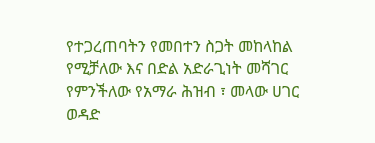የተጋረጠባትን የመበተን ስጋት መከላከል የሚቻለው እና በድል አድራጊነት መሻገር የምንችለው የአማራ ሕዝብ ፣ መላው ሀገር ወዳድ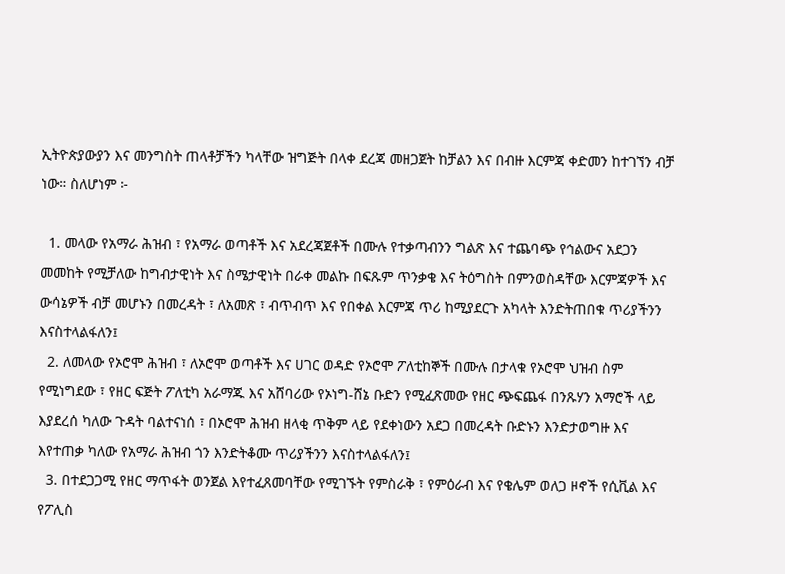ኢትዮጵያውያን እና መንግስት ጠላቶቻችን ካላቸው ዝግጅት በላቀ ደረጃ መዘጋጀት ከቻልን እና በብዙ እርምጃ ቀድመን ከተገኘን ብቻ ነው። ስለሆነም ፦

  1. መላው የአማራ ሕዝብ ፣ የአማራ ወጣቶች እና አደረጃጀቶች በሙሉ የተቃጣብንን ግልጽ እና ተጨባጭ የኅልውና አደጋን መመከት የሚቻለው ከግብታዊነት እና ስሜታዊነት በራቀ መልኩ በፍጹም ጥንቃቄ እና ትዕግስት በምንወስዳቸው እርምጃዎች እና ውሳኔዎች ብቻ መሆኑን በመረዳት ፣ ለአመጽ ፣ ብጥብጥ እና የበቀል እርምጃ ጥሪ ከሚያደርጉ አካላት እንድትጠበቁ ጥሪያችንን እናስተላልፋለን፤
  2. ለመላው የኦሮሞ ሕዝብ ፣ ለኦሮሞ ወጣቶች እና ሀገር ወዳድ የኦሮሞ ፖለቲከኞች በሙሉ በታላቁ የኦሮሞ ህዝብ ስም የሚነግደው ፣ የዘር ፍጅት ፖለቲካ አራማጁ እና አሸባሪው የኦነግ-ሸኔ ቡድን የሚፈጽመው የዘር ጭፍጨፋ በንጹሃን አማሮች ላይ እያደረሰ ካለው ጉዳት ባልተናነሰ ፣ በኦሮሞ ሕዝብ ዘላቂ ጥቅም ላይ የደቀነውን አደጋ በመረዳት ቡድኑን እንድታወግዙ እና እየተጠቃ ካለው የአማራ ሕዝብ ጎን እንድትቆሙ ጥሪያችንን እናስተላልፋለን፤
  3. በተደጋጋሚ የዘር ማጥፋት ወንጀል እየተፈጸመባቸው የሚገኙት የምስራቅ ፣ የምዕራብ እና የቄሌም ወለጋ ዞኖች የሲቪል እና የፖሊስ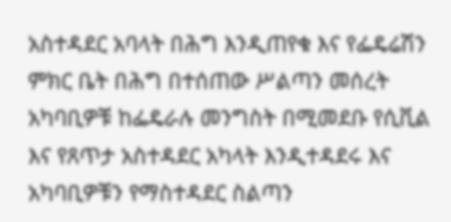አስተዳደር አባላት በሕግ እንዲጠየቁ እና የፌዴሬሽን ምክር ቤት በሕግ በተሰጠው ሥልጣን መሰረት አካባቢዎቹ ከፌዴራሉ መንግስት በሚመደቡ የሲቪል እና የጸጥታ አስተዳደር አካላት እንዲተዳደሩ እና አካባቢዎቹን የማስተዳደር ስልጣን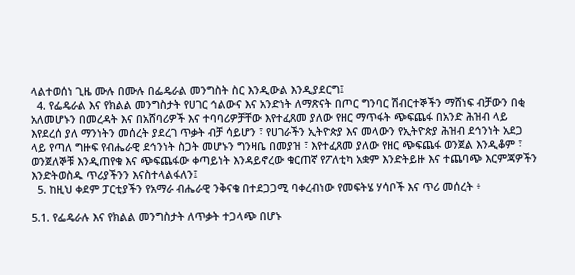ላልተወሰነ ጊዜ ሙሉ በሙሉ በፌዴራል መንግስት ስር እንዲውል እንዲያደርግ፤
  4. የፌዴራል እና የክልል መንግስታት የሀገር ኅልውና እና አንድነት ለማጽናት በጦር ግንባር ሽብርተኞችን ማሸነፍ ብቻውን በቂ አለመሆኑን በመረዳት እና በአሸባሪዎች እና ተባባሪዎቻቸው እየተፈጸመ ያለው የዘር ማጥፋት ጭፍጨፋ በአንድ ሕዝብ ላይ እየደረሰ ያለ ማንነትን መሰረት ያደረገ ጥቃት ብቻ ሳይሆን ፣ የሀገራችን ኢትዮጵያ እና መላውን የኢትዮጵያ ሕዝብ ደኅንነት አደጋ ላይ የጣለ ግዙፍ የብሔራዊ ደኅንነት ስጋት መሆኑን ግንዛቤ በመያዝ ፣ እየተፈጸመ ያለው የዘር ጭፍጨፋ ወንጀል እንዲቆም ፣ ወንጀለኞቹ እንዲጠየቁ እና ጭፍጨፋው ቀጣይነት እንዳይኖረው ቁርጠኛ የፖለቲካ አቋም እንድትይዙ እና ተጨባጭ እርምጃዎችን እንድትወስዱ ጥሪያችንን እናስተላልፋለን፤
  5. ከዚህ ቀደም ፓርቲያችን የአማራ ብሔራዊ ንቅናቄ በተደጋጋሚ ባቀረብነው የመፍትሄ ሃሳቦች እና ጥሪ መሰረት ፥

5.1. የፌዴራሉ እና የክልል መንግስታት ለጥቃት ተጋላጭ በሆኑ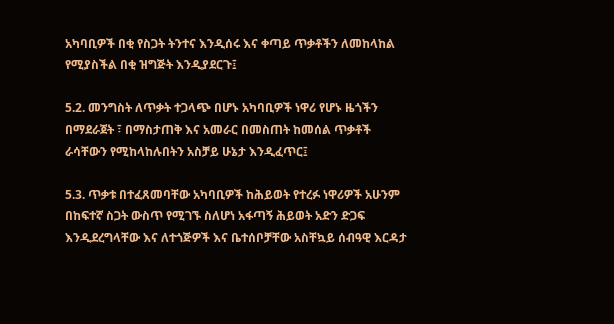አካባቢዎች በቂ የስጋት ትንተና እንዲሰሩ እና ቀጣይ ጥቃቶችን ለመከላከል የሚያስችል በቂ ዝግጅት እንዲያደርጉ፤

5.2. መንግስት ለጥቃት ተጋላጭ በሆኑ አካባቢዎች ነዋሪ የሆኑ ዜጎችን በማደራጀት ፣ በማስታጠቅ እና አመራር በመስጠት ከመሰል ጥቃቶች ራሳቸውን የሚከላከሉበትን አስቻይ ሁኔታ እንዲፈጥር፤

5.3. ጥቃቱ በተፈጸመባቸው አካባቢዎች ከሕይወት የተረፉ ነዋሪዎች አሁንም በከፍተኛ ስጋት ውስጥ የሚገኙ ስለሆነ አፋጣኝ ሕይወት አድን ድጋፍ እንዲደረግላቸው እና ለተጎጅዎች እና ቤተሰቦቻቸው አስቸኳይ ሰብዓዊ እርዳታ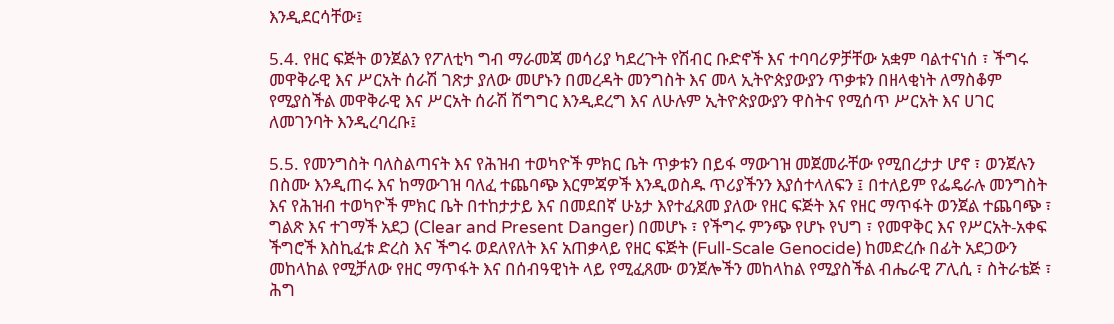እንዲደርሳቸው፤

5.4. የዘር ፍጅት ወንጀልን የፖለቲካ ግብ ማራመጃ መሳሪያ ካደረጉት የሽብር ቡድኖች እና ተባባሪዎቻቸው አቋም ባልተናነሰ ፣ ችግሩ መዋቅራዊ እና ሥርአት ሰራሽ ገጽታ ያለው መሆኑን በመረዳት መንግስት እና መላ ኢትዮጵያውያን ጥቃቱን በዘላቂነት ለማስቆም የሚያስችል መዋቅራዊ እና ሥርአት ሰራሽ ሽግግር እንዲደረግ እና ለሁሉም ኢትዮጵያውያን ዋስትና የሚሰጥ ሥርአት እና ሀገር ለመገንባት እንዲረባረቡ፤

5.5. የመንግስት ባለስልጣናት እና የሕዝብ ተወካዮች ምክር ቤት ጥቃቱን በይፋ ማውገዝ መጀመራቸው የሚበረታታ ሆኖ ፣ ወንጀሉን በስሙ እንዲጠሩ እና ከማውገዝ ባለፈ ተጨባጭ እርምጃዎች እንዲወስዱ ጥሪያችንን እያሰተላለፍን ፤ በተለይም የፌዴራሉ መንግስት እና የሕዝብ ተወካዮች ምክር ቤት በተከታታይ እና በመደበኛ ሁኔታ እየተፈጸመ ያለው የዘር ፍጅት እና የዘር ማጥፋት ወንጀል ተጨባጭ ፣ ግልጽ እና ተገማች አደጋ (Clear and Present Danger) በመሆኑ ፣ የችግሩ ምንጭ የሆኑ የህግ ፣ የመዋቅር እና የሥርአት-አቀፍ ችግሮች እስኪፈቱ ድረስ እና ችግሩ ወደለየለት እና አጠቃላይ የዘር ፍጅት (Full-Scale Genocide) ከመድረሱ በፊት አደጋውን መከላከል የሚቻለው የዘር ማጥፋት እና በሰብዓዊነት ላይ የሚፈጸሙ ወንጀሎችን መከላከል የሚያስችል ብሔራዊ ፖሊሲ ፣ ስትራቴጅ ፣ ሕግ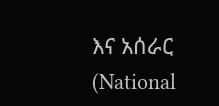እና አሰራር (National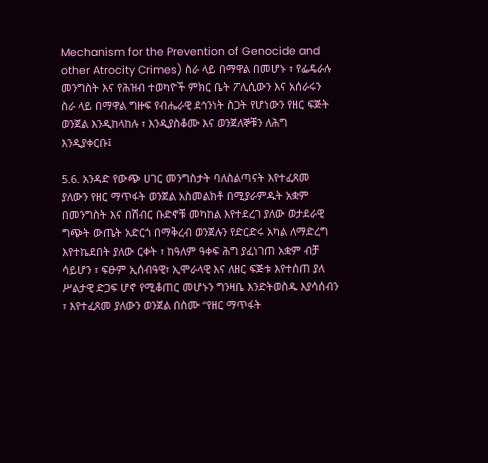Mechanism for the Prevention of Genocide and other Atrocity Crimes) ስራ ላይ በማዋል በመሆኑ ፣ የፌዴራሉ መንግስት እና የሕዝብ ተወካዮች ምክር ቤት ፖሊሲውን እና አሰራሩን ስራ ላይ በማዋል ግዙፍ የብሔራዊ ደኅንነት ስጋት የሆነውን የዘር ፍጅት ወንጀል እንዲከላከሉ ፣ እንዲያስቆሙ እና ወንጀለኞቹን ለሕግ እንዲያቀርቡ፤

5.6. አንዳድ የውጭ ሀገር መንግስታት ባለስልጣናት እየተፈጸመ ያለውን የዘር ማጥፋት ወንጀል አስመልክቶ በሚያራምዱት አቋም በመንግስት እና በሽብር ቡድኖቹ መካከል እየተደረገ ያለው ወታደራዊ ግጭት ውጤት አድርጎ በማቅረብ ወንጀሉን የድርድሩ አካል ለማድረግ እየተኬደበት ያለው ርቀት ፣ ከዓለም ዓቀፍ ሕግ ያፈነገጠ አቋም ብቻ ሳይሆን ፣ ፍፁም ኢሰብዓዊ፣ ኢሞራላዊ እና ለዘር ፍጅቱ እየተሰጠ ያለ ሥልታዊ ድጋፍ ሆኖ የሚቆጠር መሆኑን ግንዛቤ እንድትወስዱ እያሳሰብን ፣ እየተፈጸመ ያለውን ወንጀል በስሙ “የዘር ማጥፋት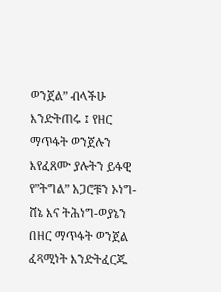ወንጀል” ብላችሁ እንድትጠሩ ፤ የዘር ማጥፋት ወንጀሉን እየፈጸሙ ያሉትን ይፋዊ የ”ትግል” አጋሮቹን ኦነግ-ሸኔ እና ትሕነግ-ወያኔን በዘር ማጥፋት ወንጀል ፈጻሚነት እንድትፈርጁ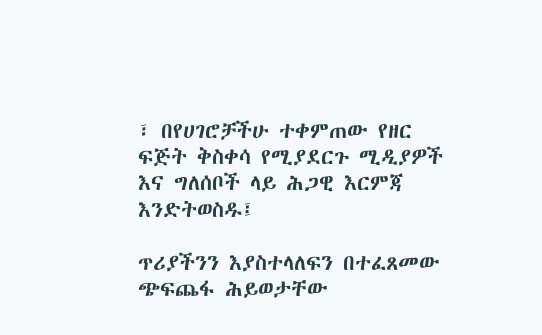፣ በየሀገሮቻችሁ ተቀምጠው የዘር ፍጅት ቅስቀሳ የሚያደርጉ ሚዲያዎች እና ግለሰቦች ላይ ሕጋዊ እርምጃ እንድትወስዱ፤

ጥሪያችንን እያስተላለፍን በተፈጸመው ጭፍጨፋ ሕይወታቸው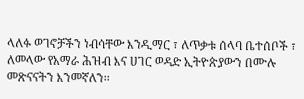ላለፉ ወገኖቻችን ነብሳቸው እንዲማር ፣ ለጥቃቱ ሰላባ ቤተሰቦች ፣ ለመላው የአማራ ሕዝብ እና ሀገር ወዳድ ኢትዮጵያውን በሙሉ መጽናናትን እንመኛለን፡፡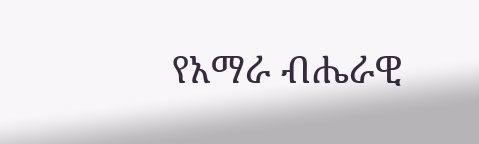የአማራ ብሔራዊ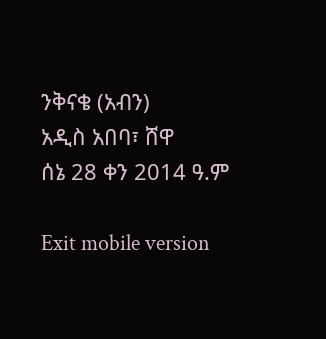ንቅናቄ (አብን)
አዲስ አበባ፣ ሸዋ
ሰኔ 28 ቀን 2014 ዓ.ም

Exit mobile version